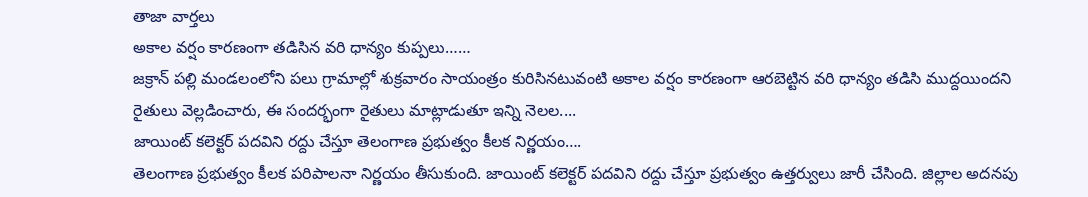తాజా వార్తలు
అకాల వర్షం కారణంగా తడిసిన వరి ధాన్యం కుప్పలు……
జక్రాన్ పల్లి మండలంలోని పలు గ్రామాల్లో శుక్రవారం సాయంత్రం కురిసినటువంటి అకాల వర్షం కారణంగా ఆరబెట్టిన వరి ధాన్యం తడిసి ముద్దయిందని రైతులు వెల్లడించారు, ఈ సందర్భంగా రైతులు మాట్లాడుతూ ఇన్ని నెలల....
జాయింట్ కలెక్టర్ పదవిని రద్దు చేస్తూ తెలంగాణ ప్రభుత్వం కీలక నిర్ణయం….
తెలంగాణ ప్రభుత్వం కీలక పరిపాలనా నిర్ణయం తీసుకుంది. జాయింట్ కలెక్టర్ పదవిని రద్దు చేస్తూ ప్రభుత్వం ఉత్తర్వులు జారీ చేసింది. జిల్లాల అదనపు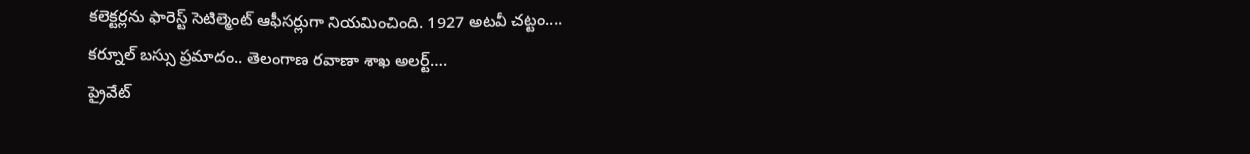కలెక్టర్లను ఫారెస్ట్ సెటిల్మెంట్ ఆఫీసర్లుగా నియమించింది. 1927 అటవీ చట్టం....
కర్నూల్ బస్సు ప్రమాదం.. తెలంగాణ రవాణా శాఖ అలర్ట్….
ప్రైవేట్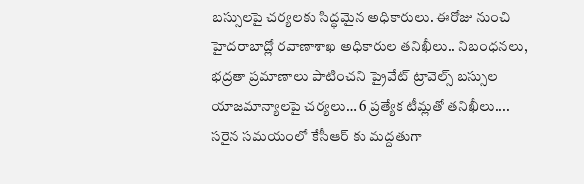బస్సులపై చర్యలకు సిద్ధమైన అధికారులు. ఈరోజు నుంచి హైదరాబాద్లో రవాణాశాఖ అధికారుల తనిఖీలు.. నిబంధనలు, భద్రతా ప్రమాణాలు పాటించని ప్రైవేట్ ట్రావెల్స్ బస్సుల యాజమాన్యాలపై చర్యలు… 6 ప్రత్యేక టీమ్లతో తనిఖీలు....
సరైన సమయంలో కేసీఆర్ కు మద్దతుగా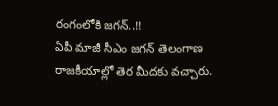రంగంలోకి జగన్..!!
ఏపీ మాజీ సీఎం జగన్ తెలంగాణ రాజకీయాల్లో తెర మీదకు వచ్చారు.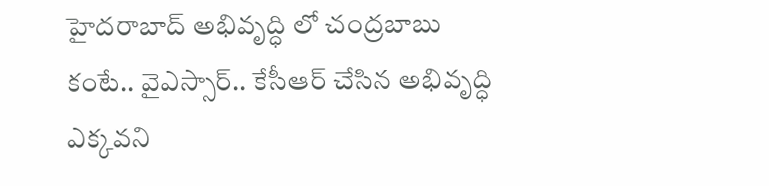హైదరాబాద్ అభివృద్ధి లో చంద్రబాబు కంటే.. వైఎస్సార్.. కేసీఆర్ చేసిన అభివృద్ధి ఎక్కవని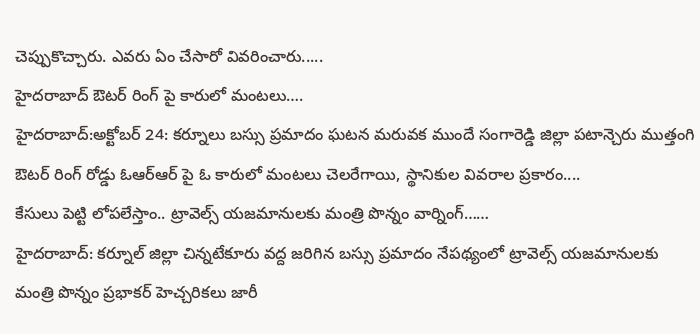చెప్పుకొచ్చారు. ఎవరు ఏం చేసారో వివరించారు.....
హైదరాబాద్ ఔటర్ రింగ్ పై కారులో మంటలు….
హైదరాబాద్:అక్టోబర్ 24: కర్నూలు బస్సు ప్రమాదం ఘటన మరువక ముందే సంగారెడ్డి జిల్లా పటాన్చెరు ముత్తంగి ఔటర్ రింగ్ రోడ్డు ఓఆర్ఆర్ పై ఓ కారులో మంటలు చెలరేగాయి, స్థానికుల వివరాల ప్రకారం....
కేసులు పెట్టి లోపలేస్తాం.. ట్రావెల్స్ యజమానులకు మంత్రి పొన్నం వార్నింగ్……
హైదరాబాద్: కర్నూల్ జిల్లా చిన్నటేకూరు వద్ద జరిగిన బస్సు ప్రమాదం నేపథ్యంలో ట్రావెల్స్ యజమానులకు మంత్రి పొన్నం ప్రభాకర్ హెచ్చరికలు జారీ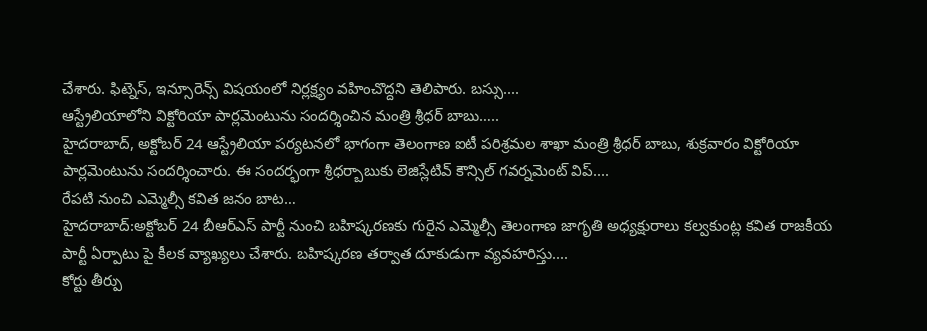చేశారు. ఫిట్నెస్, ఇన్సూరెన్స్ విషయంలో నిర్లక్ష్యం వహించొద్దని తెలిపారు. బస్సు....
ఆస్ట్రేలియాలోని విక్టోరియా పార్లమెంటును సందర్శించిన మంత్రి శ్రీధర్ బాబు…..
హైదరాబాద్, అక్టోబర్ 24 ఆస్ట్రేలియా పర్యటనలో భాగంగా తెలంగాణ ఐటీ పరిశ్రమల శాఖా మంత్రి శ్రీధర్ బాబు, శుక్రవారం విక్టోరియా పార్లమెంటును సందర్శించారు. ఈ సందర్భంగా శ్రీధర్బాబుకు లెజిస్లేటివ్ కౌన్సిల్ గవర్నమెంట్ విప్....
రేపటి నుంచి ఎమ్మెల్సీ కవిత జనం బాట…
హైదరాబాద్:అక్టోబర్ 24 బీఆర్ఎస్ పార్టీ నుంచి బహిష్కరణకు గురైన ఎమ్మెల్సీ తెలంగాణ జాగృతి అధ్యక్షురాలు కల్వకుంట్ల కవిత రాజకీయ పార్టీ ఏర్పాటు పై కీలక వ్యాఖ్యలు చేశారు. బహిష్కరణ తర్వాత దూకుడుగా వ్యవహరిస్తు....
కోర్టు తీర్పు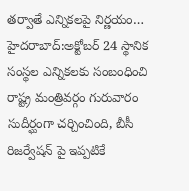తర్వాతే ఎన్నికలపై నిర్ణయం…
హైదరాబాద్:అక్టోబర్ 24 స్థానిక సంస్థల ఎన్నికలకు సంబంధించి రాష్ట్ర మంత్రివర్గం గురువారం సుదీర్ఘంగా చర్చించింది, బీసీ రిజర్వేషన్ పై ఇప్పటికే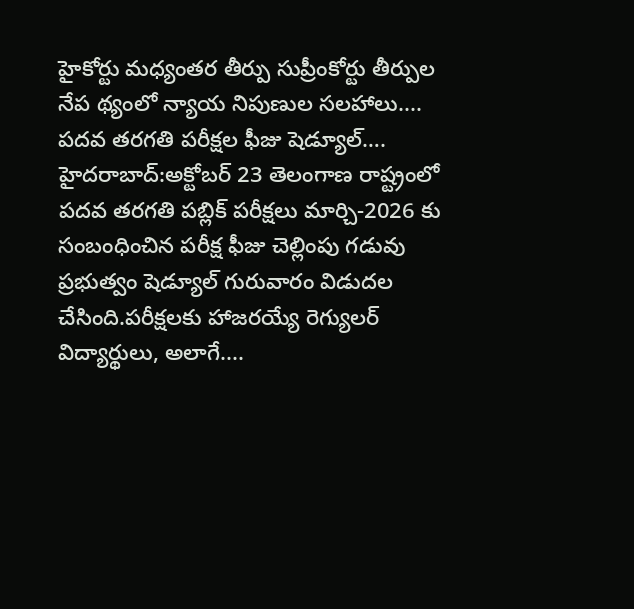హైకోర్టు మధ్యంతర తీర్పు సుప్రీంకోర్టు తీర్పుల నేప థ్యంలో న్యాయ నిపుణుల సలహాలు....
పదవ తరగతి పరీక్షల ఫీజు షెడ్యూల్….
హైదరాబాద్:అక్టోబర్ 23 తెలంగాణ రాష్ట్రంలో పదవ తరగతి పబ్లిక్ పరీక్షలు మార్చి-2026 కు సంబంధించిన పరీక్ష ఫీజు చెల్లింపు గడువు ప్రభుత్వం షెడ్యూల్ గురువారం విడుదల చేసింది.పరీక్షలకు హాజరయ్యే రెగ్యులర్ విద్యార్థులు, అలాగే....